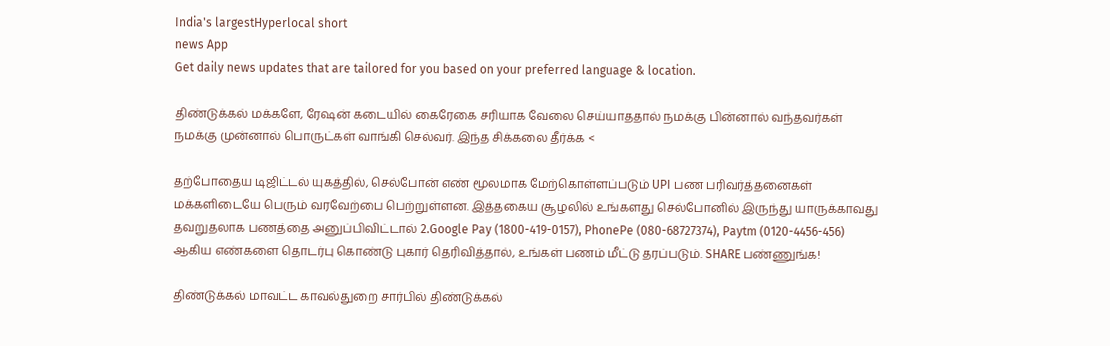India's largestHyperlocal short
news App
Get daily news updates that are tailored for you based on your preferred language & location.

திண்டுக்கல் மக்களே, ரேஷன் கடையில் கைரேகை சரியாக வேலை செய்யாததால் நமக்கு பின்னால் வந்தவர்கள் நமக்கு முன்னால் பொருட்கள் வாங்கி செல்வர். இந்த சிக்கலை தீர்க்க <

தற்போதைய டிஜிட்டல் யுகத்தில், செல்போன் எண் மூலமாக மேற்கொள்ளப்படும் UPI பண பரிவர்த்தனைகள் மக்களிடையே பெரும் வரவேற்பை பெற்றுள்ளன. இத்தகைய சூழலில் உங்களது செல்போனில் இருந்து யாருக்காவது தவறுதலாக பணத்தை அனுப்பிவிட்டால் 2.Google Pay (1800-419-0157), PhonePe (080-68727374), Paytm (0120-4456-456) ஆகிய எண்களை தொடர்பு கொண்டு புகார் தெரிவித்தால், உங்கள் பணம் மீட்டு தரப்படும். SHARE பண்ணுங்க!

திண்டுக்கல் மாவட்ட காவல்துறை சார்பில் திண்டுக்கல்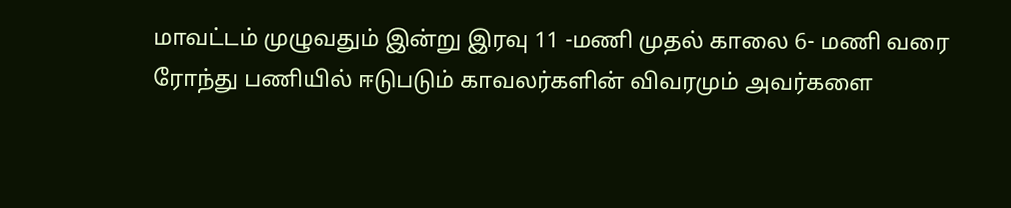மாவட்டம் முழுவதும் இன்று இரவு 11 -மணி முதல் காலை 6- மணி வரை ரோந்து பணியில் ஈடுபடும் காவலர்களின் விவரமும் அவர்களை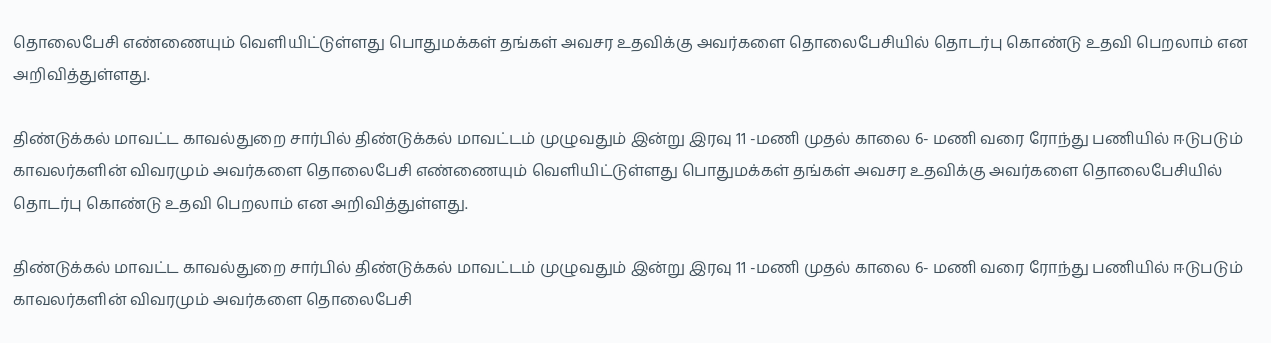தொலைபேசி எண்ணையும் வெளியிட்டுள்ளது பொதுமக்கள் தங்கள் அவசர உதவிக்கு அவர்களை தொலைபேசியில் தொடர்பு கொண்டு உதவி பெறலாம் என அறிவித்துள்ளது.

திண்டுக்கல் மாவட்ட காவல்துறை சார்பில் திண்டுக்கல் மாவட்டம் முழுவதும் இன்று இரவு 11 -மணி முதல் காலை 6- மணி வரை ரோந்து பணியில் ஈடுபடும் காவலர்களின் விவரமும் அவர்களை தொலைபேசி எண்ணையும் வெளியிட்டுள்ளது பொதுமக்கள் தங்கள் அவசர உதவிக்கு அவர்களை தொலைபேசியில் தொடர்பு கொண்டு உதவி பெறலாம் என அறிவித்துள்ளது.

திண்டுக்கல் மாவட்ட காவல்துறை சார்பில் திண்டுக்கல் மாவட்டம் முழுவதும் இன்று இரவு 11 -மணி முதல் காலை 6- மணி வரை ரோந்து பணியில் ஈடுபடும் காவலர்களின் விவரமும் அவர்களை தொலைபேசி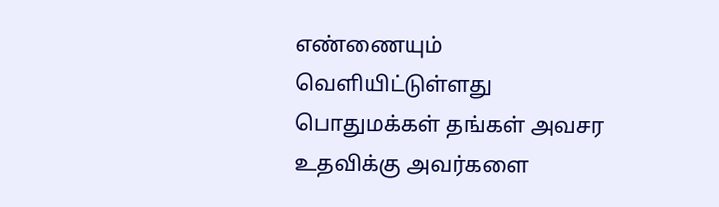எண்ணையும் வெளியிட்டுள்ளது பொதுமக்கள் தங்கள் அவசர உதவிக்கு அவர்களை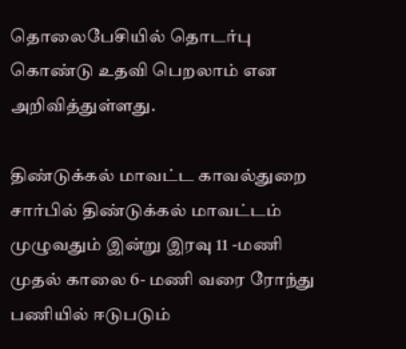தொலைபேசியில் தொடர்பு கொண்டு உதவி பெறலாம் என அறிவித்துள்ளது.

திண்டுக்கல் மாவட்ட காவல்துறை சார்பில் திண்டுக்கல் மாவட்டம் முழுவதும் இன்று இரவு 11 -மணி முதல் காலை 6- மணி வரை ரோந்து பணியில் ஈடுபடும்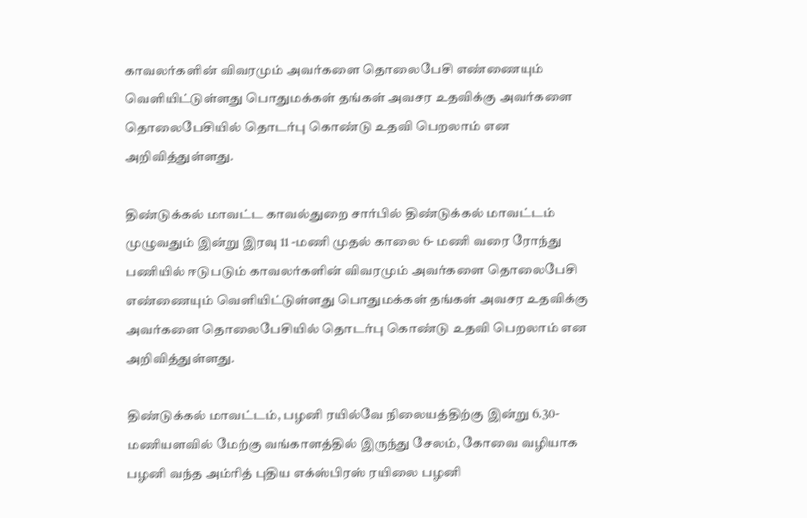காவலர்களின் விவரமும் அவர்களை தொலைபேசி எண்ணையும் வெளியிட்டுள்ளது பொதுமக்கள் தங்கள் அவசர உதவிக்கு அவர்களை தொலைபேசியில் தொடர்பு கொண்டு உதவி பெறலாம் என அறிவித்துள்ளது.

திண்டுக்கல் மாவட்ட காவல்துறை சார்பில் திண்டுக்கல் மாவட்டம் முழுவதும் இன்று இரவு 11 -மணி முதல் காலை 6- மணி வரை ரோந்து பணியில் ஈடுபடும் காவலர்களின் விவரமும் அவர்களை தொலைபேசி எண்ணையும் வெளியிட்டுள்ளது பொதுமக்கள் தங்கள் அவசர உதவிக்கு அவர்களை தொலைபேசியில் தொடர்பு கொண்டு உதவி பெறலாம் என அறிவித்துள்ளது.

திண்டுக்கல் மாவட்டம், பழனி ரயில்வே நிலையத்திற்கு இன்று 6.30- மணியளவில் மேற்கு வங்காளத்தில் இருந்து சேலம், கோவை வழியாக பழனி வந்த அம்ரித் புதிய எக்ஸ்பிரஸ் ரயிலை பழனி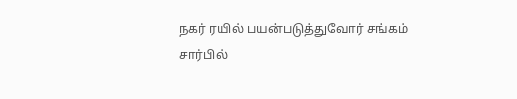நகர் ரயில் பயன்படுத்துவோர் சங்கம் சார்பில்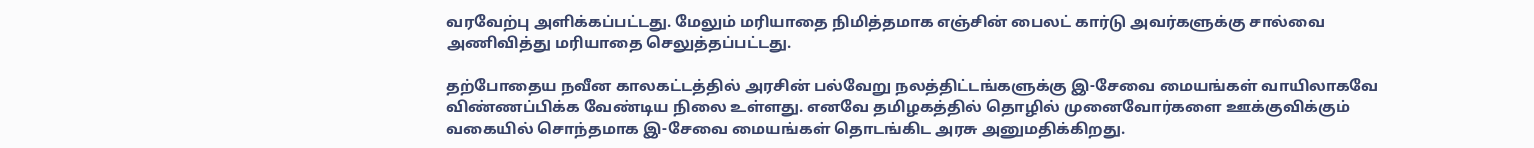வரவேற்பு அளிக்கப்பட்டது. மேலும் மரியாதை நிமித்தமாக எஞ்சின் பைலட் கார்டு அவர்களுக்கு சால்வை அணிவித்து மரியாதை செலுத்தப்பட்டது.

தற்போதைய நவீன காலகட்டத்தில் அரசின் பல்வேறு நலத்திட்டங்களுக்கு இ-சேவை மையங்கள் வாயிலாகவே விண்ணப்பிக்க வேண்டிய நிலை உள்ளது. எனவே தமிழகத்தில் தொழில் முனைவோர்களை ஊக்குவிக்கும் வகையில் சொந்தமாக இ-சேவை மையங்கள் தொடங்கிட அரசு அனுமதிக்கிறது.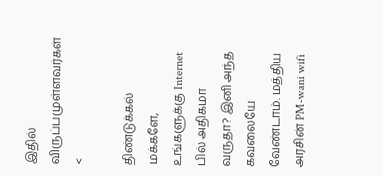இதில் விருப்பமுள்ளவர்கள் <

திண்டுக்கல் மக்களே, உங்களுக்கு Internet பில் அதிகமா வருதா? இனி அந்த கவலையே வேண்டாம். மத்திய அரசின் PM-wani wifi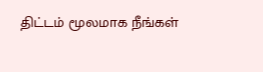திட்டம் மூலமாக நீங்கள்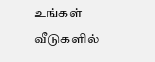உங்கள் வீடுகளில்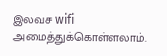இலவச wifi அமைத்துக்கொள்ளலாம்.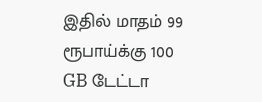இதில் மாதம் 99 ரூபாய்க்கு 100 GB டேட்டா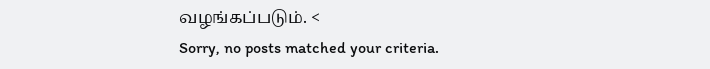வழங்கப்படும். <
Sorry, no posts matched your criteria.